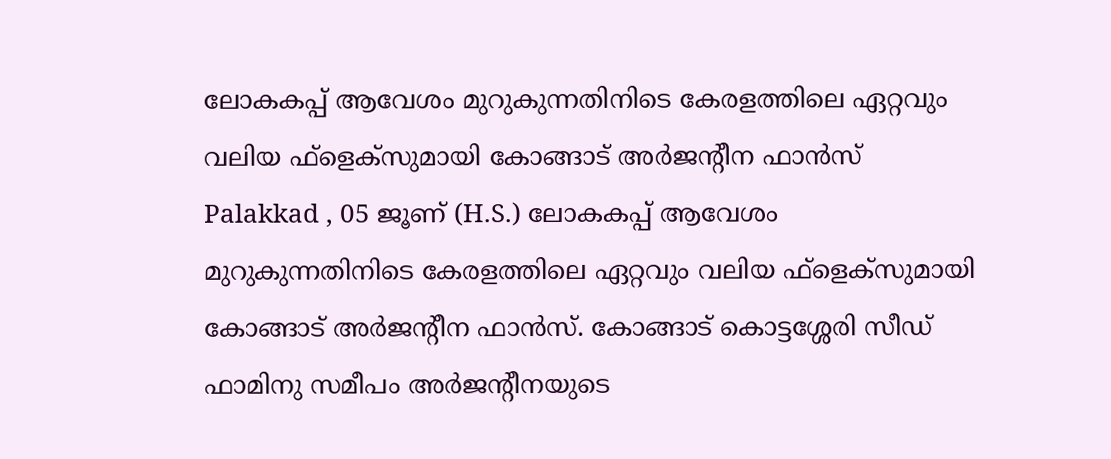ലോകകപ്പ് ആവേശം മുറുകുന്നതിനിടെ കേരളത്തിലെ ഏറ്റവും വലിയ ഫ്ളെക്സുമായി കോങ്ങാട് അർജൻ്റീന ഫാൻസ്
Palakkad , 05 ജൂണ് (H.S.) ലോകകപ്പ് ആവേശം മുറുകുന്നതിനിടെ കേരളത്തിലെ ഏറ്റവും വലിയ ഫ്ളെക്സുമായി കോങ്ങാട് അർജൻ്റീന ഫാൻസ്. കോങ്ങാട് കൊട്ടശ്ശേരി സീഡ് ഫാമിനു സമീപം അർജൻ്റീനയുടെ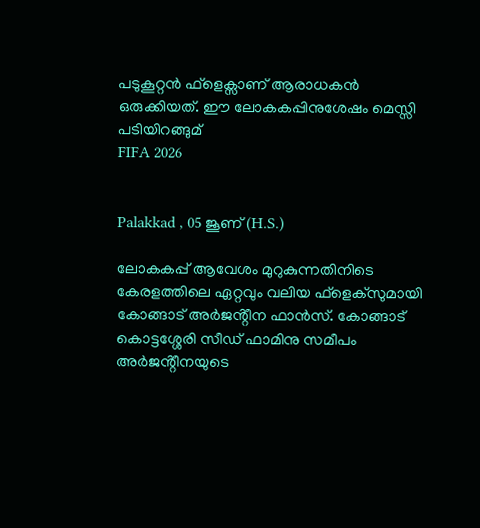പടുകൂറ്റൻ ഫ്ളെക്സാണ് ആരാധകൻ ഒരുക്കിയത്. ഈ ലോകകപ്പിനുശേഷം മെസ്സി പടിയിറങ്ങുമ്
FIFA 2026


Palakkad , 05 ജൂണ് (H.S.)

ലോകകപ്പ് ആവേശം മുറുകുന്നതിനിടെ കേരളത്തിലെ ഏറ്റവും വലിയ ഫ്ളെക്സുമായി കോങ്ങാട് അർജൻ്റീന ഫാൻസ്. കോങ്ങാട് കൊട്ടശ്ശേരി സീഡ് ഫാമിനു സമീപം അർജൻ്റീനയുടെ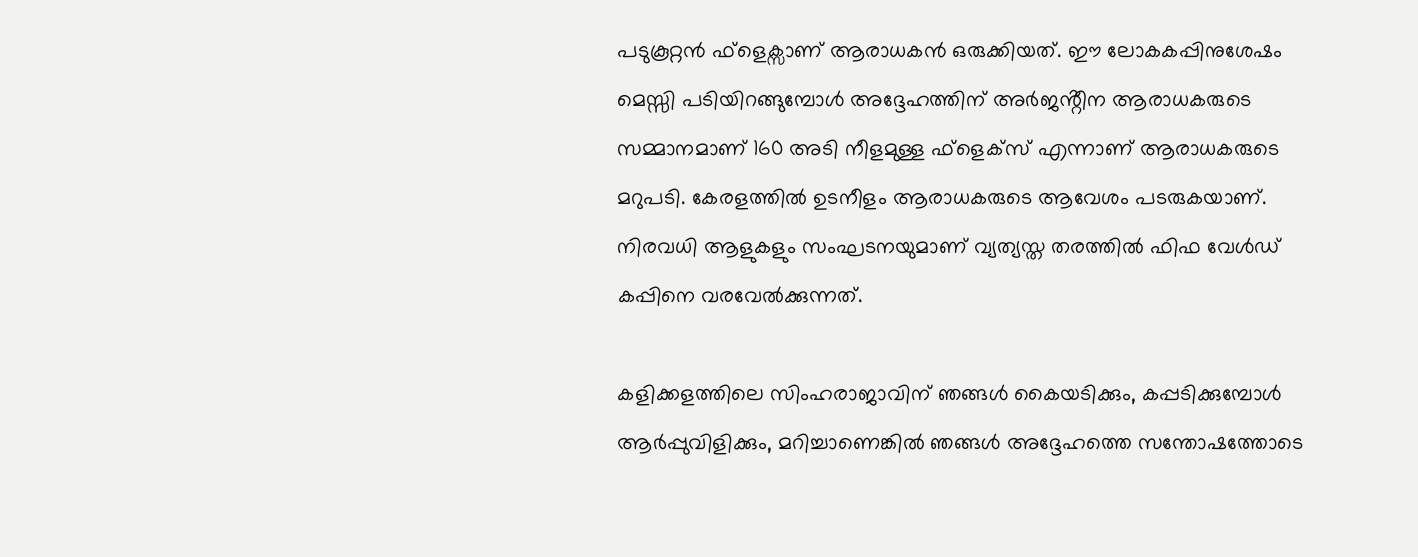പടുകൂറ്റൻ ഫ്ളെക്സാണ് ആരാധകൻ ഒരുക്കിയത്. ഈ ലോകകപ്പിനുശേഷം മെസ്സി പടിയിറങ്ങുമ്പോൾ അദ്ദേഹത്തിന് അർജൻ്റീന ആരാധകരുടെ സമ്മാനമാണ് 160 അടി നീളമുള്ള ഫ്ളെക്സ് എന്നാണ് ആരാധകരുടെ മറുപടി. കേരളത്തിൽ ഉടനീളം ആരാധകരുടെ ആവേശം പടരുകയാണ്. നിരവധി ആളുകളും സംഘടനയുമാണ് വ്യത്യസ്ത തരത്തിൽ ഫിഫ വേൾഡ് കപ്പിനെ വരവേൽക്കുന്നത്.

കളിക്കളത്തിലെ സിംഹരാജാവിന് ഞങ്ങൾ കൈയടിക്കും, കപ്പടിക്കുമ്പോൾ ആർപ്പുവിളിക്കും, മറിച്ചാണെങ്കിൽ ഞങ്ങൾ അദ്ദേഹത്തെ സന്തോഷത്തോടെ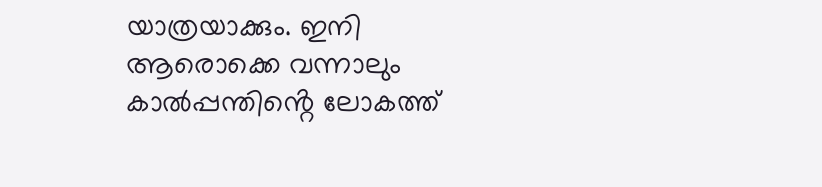യാത്രയാക്കും. ഇനി ആരൊക്കെ വന്നാലും കാൽപ്പന്തിൻ്റെ ലോകത്ത്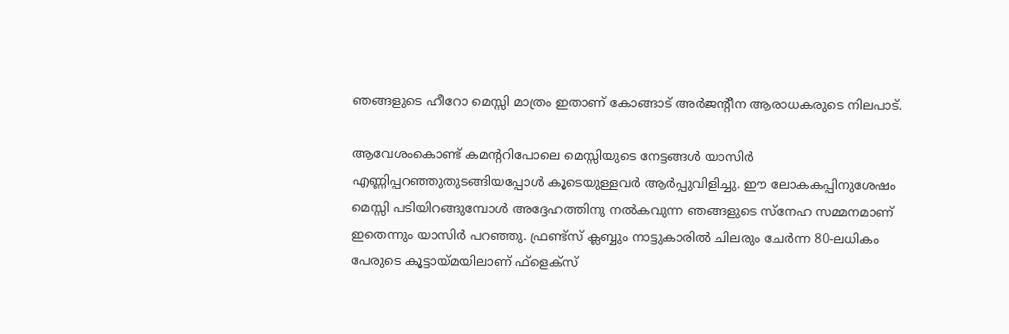ഞങ്ങളുടെ ഹീറോ മെസ്സി മാത്രം ഇതാണ് കോങ്ങാട് അർജൻ്റീന ആരാധകരുടെ നിലപാട്.

ആവേശംകൊണ്ട് കമൻ്ററിപോലെ മെസ്സിയുടെ നേട്ടങ്ങൾ യാസിർ എണ്ണിപ്പറഞ്ഞുതുടങ്ങിയപ്പോൾ കൂടെയുള്ളവർ ആർപ്പുവിളിച്ചു. ഈ ലോകകപ്പിനുശേഷം മെസ്സി പടിയിറങ്ങുമ്പോൾ അദ്ദേഹത്തിനു നൽകവുന്ന ഞങ്ങളുടെ സ്നേഹ സമ്മനമാണ് ഇതെന്നും യാസിർ പറഞ്ഞു. ഫ്രണ്ട്സ് ക്ലബ്ബും നാട്ടുകാരിൽ ചിലരും ചേർന്ന 80-ലധികം പേരുടെ കൂട്ടായ്മയിലാണ് ഫ്ളെക്സ്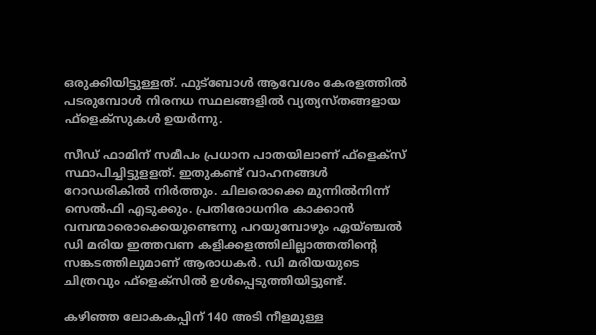ഒരുക്കിയിട്ടുള്ളത്. ഫുട്ബോൾ ആവേശം കേരളത്തിൽ പടരുമ്പോൾ നിരനധ സ്ഥലങ്ങളിൽ വ്യത്യസ്തങ്ങളായ ഫ്ളെക്സുകൾ ഉയർന്നു.

സീഡ് ഫാമിന് സമീപം പ്രധാന പാതയിലാണ് ഫ്ളെക്സ് സ്ഥാപിച്ചിട്ടുളളത്. ഇതുകണ്ട് വാഹനങ്ങൾ റോഡരികിൽ നിർത്തും. ചിലരൊക്കെ മുന്നിൽനിന്ന് സെൽഫി എടുക്കും. പ്രതിരോധനിര കാക്കാൻ വമ്പന്മാരൊക്കെയുണ്ടെന്നു പറയുമ്പോഴും ഏയ്ഞ്ചൽ ഡി മരിയ ഇത്തവണ കളിക്കളത്തിലില്ലാത്തതിൻ്റെ സങ്കടത്തിലുമാണ് ആരാധകർ. ഡി മരിയയുടെ ചിത്രവും ഫ്ളെക്സിൽ ഉൾപ്പെടുത്തിയിട്ടുണ്ട്.

കഴിഞ്ഞ ലോകകപ്പിന് 140 അടി നീളമുള്ള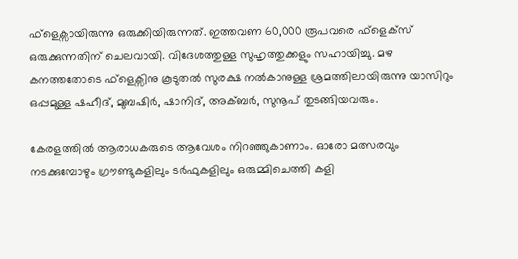ഫ്ളെക്സായിരുന്നു ഒരുക്കിയിരുന്നത്. ഇത്തവണ 60,000 രൂപവരെ ഫ്ളെക്സ് ഒരുക്കുന്നതിന് ചെലവായി. വിദേശത്തുള്ള സുഹൃത്തുക്കളും സഹായിച്ചു. മഴ കനത്തതോടെ ഫ്ളെക്സിനു കൂടുതൽ സുരക്ഷ നൽകാനുള്ള ശ്രമത്തിലായിരുന്നു യാസിറും ഒപ്പമുള്ള ഷഹീദ്, മുബഷിർ, ഷാനിദ്, അക്ബർ, സുനൂപ് തുടങ്ങിയവരും.

കേരളത്തിൽ ആരാധകരുടെ ആവേശം നിറഞ്ഞുകാണാം. ഓരോ മത്സരവും നടക്കുമ്പോഴും ഗ്രൗണ്ടുകളിലും ടർഫുകളിലും ഒരുമ്മിചെത്തി കളി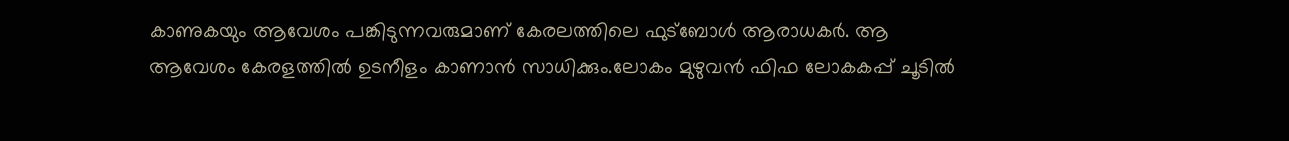കാണുകയും ആവേശം പങ്കിടുന്നവരുമാണ് കേരലത്തിലെ ഫുട്ബോൾ ആരാധകർ. ആ ആവേശം കേരളത്തിൽ ഉടനീളം കാണാൻ സാധിക്കും.ലോകം മുഴുവൻ ഫിഫ ലോകകപ്പ് ചൂടിൽ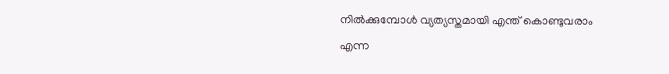നിൽക്കുമ്പോൾ വ്യത്യസ്തമായി എന്ത് കൊണ്ടുവരാം എന്ന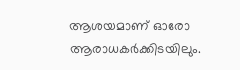ആശയമാണ് ഓരോ ആരാധകർക്കിടയിലും.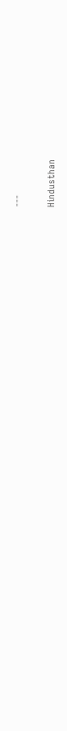---

Hindusthan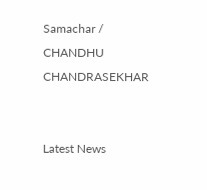Samachar / CHANDHU CHANDRASEKHAR


Latest News